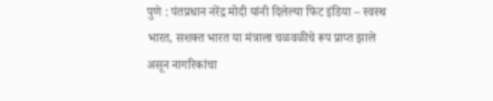पुणे : पंतप्रधान नरेंद्र मोदी यांनी दिलेल्या फिट इंडिया – स्वस्थ भारत, सशक्त भारत या मंत्राला चळवळीचे रूप प्राप्त झाले असून नागरिकांचा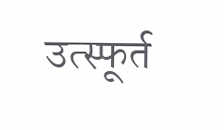उत्स्फूर्त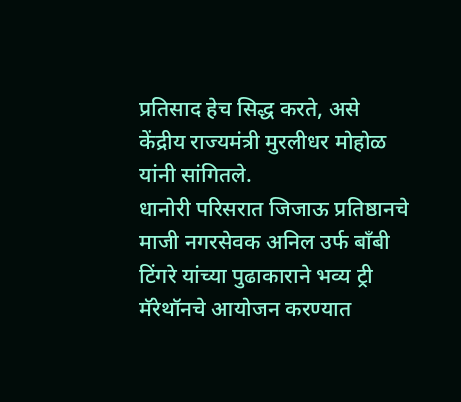प्रतिसाद हेच सिद्ध करते, असे केंद्रीय राज्यमंत्री मुरलीधर मोहोळ यांनी सांगितले.
धानोरी परिसरात जिजाऊ प्रतिष्ठानचे माजी नगरसेवक अनिल उर्फ बाँबी टिंगरे यांच्या पुढाकाराने भव्य ट्री मॅरेथॉनचे आयोजन करण्यात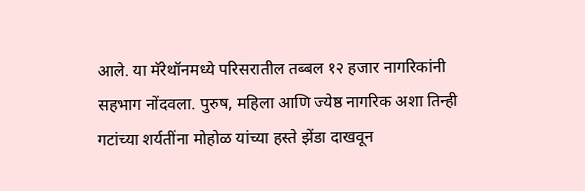आले. या मॅरेथॉनमध्ये परिसरातील तब्बल १२ हजार नागरिकांनी सहभाग नोंदवला. पुरुष, महिला आणि ज्येष्ठ नागरिक अशा तिन्ही गटांच्या शर्यतींना मोहोळ यांच्या हस्ते झेंडा दाखवून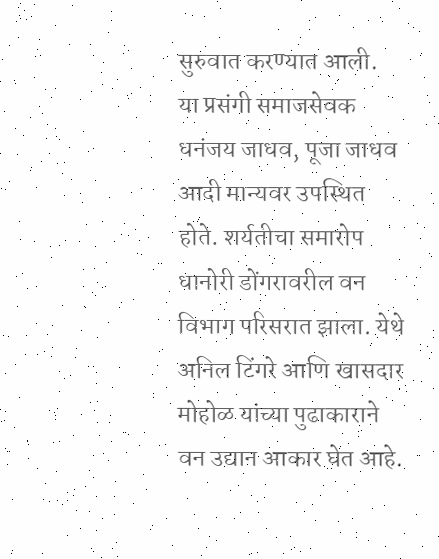सुरुवात करण्यात आली.
या प्रसंगी समाजसेवक धनंजय जाधव, पूजा जाधव आदी मान्यवर उपस्थित होते. शर्यतीचा समारोप धानोरी डोंगरावरील वन विभाग परिसरात झाला. येथे अनिल टिंगरे आणि खासदार मोहोळ यांच्या पुढाकाराने वन उद्यान आकार घेत आहे.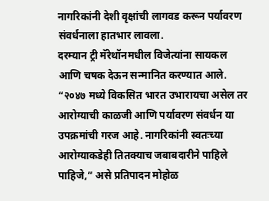नागरिकांनी देशी वृक्षांची लागवड करून पर्यावरण संवर्धनाला हातभार लावला.
दरम्यान ट्री मॅरेथॉनमधील विजेत्यांना सायकल आणि चषक देऊन सन्मानित करण्यात आले.
“२०४७ मध्ये विकसित भारत उभारायचा असेल तर आरोग्याची काळजी आणि पर्यावरण संवर्धन या उपक्रमांची गरज आहे. नागरिकांनी स्वतःच्या आरोग्याकडेही तितक्याच जबाबदारीने पाहिले पाहिजे,” असे प्रतिपादन मोहोळ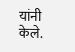यांनी केले.